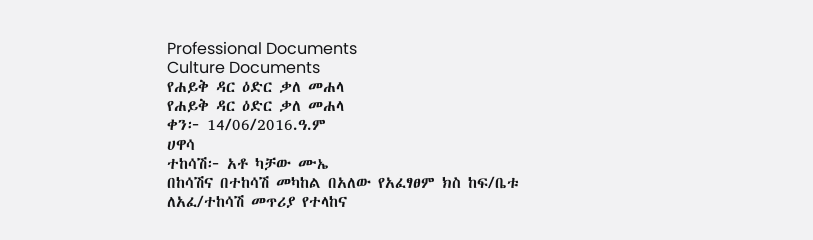Professional Documents
Culture Documents
የሐይቅ ዳር ዕድር ቃለ መሐላ
የሐይቅ ዳር ዕድር ቃለ መሐላ
ቀን፦ 14/06/2016.ዓ.ም
ሀዋሳ
ተከሳሽ፦ አቶ ካቻው ሙኤ
በከሳሽና በተከሳሽ መካከል በአለው የአፈፃፀም ክስ ከፍ/ቤቱ ለአፈ/ተከሳሽ መጥሪያ የተላከና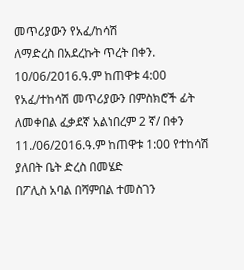መጥሪያውን የአፈ/ከሳሽ
ለማድረስ በአደረኩት ጥረት በቀን. 10/06/2016.ዓ.ም ከጠዋቱ 4:00 የአፈ/ተከሳሽ መጥሪያውን በምስክሮች ፊት
ለመቀበል ፈቃደኛ አልነበረም 2 ኛ/ በቀን 11./06/2016.ዓ.ም ከጠዋቱ 1:00 የተከሳሽ ያለበት ቤት ድረስ በመሄድ
በፖሊስ አባል በሻምበል ተመስገን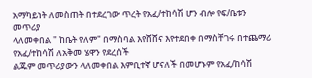አማካይነት ለመስጠት በተደረገው ጥረት የአፈ/ተከሳሽ ሆን ብሎ የፍ/ቤቱን መጥሪያ
ላለመቀበል " ከቤት የለም" በማስባል እየሸሸና እየተደበቀ በማስቸገሩ በተጨማሪ የአፈ/ተከሳሽ ለአቅመ ሄዋን የደረሰች
ልጁም መጥሪያውን ላለመቀበል እምቢተኛ ሆናለች በመሆኑም የአፈ/ከሳሽ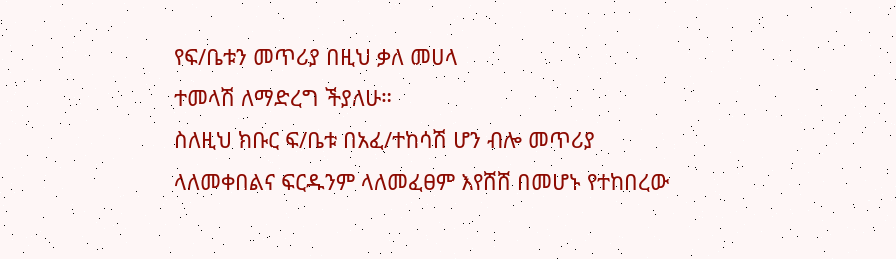የፍ/ቤቱን መጥሪያ በዚህ ቃለ መሀላ
ተመላሽ ለማድረግ ችያለሁ።
ስለዚህ ክቡር ፍ/ቤቱ በአፈ/ተከሳሽ ሆን ብሎ መጥሪያ ላለመቀበልና ፍርዱንም ላለመፈፀም እየሸሸ በመሆኑ የተከበረው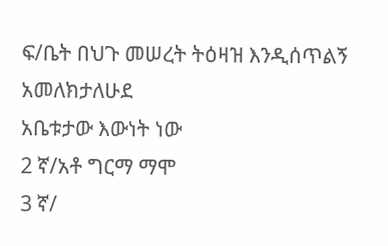ፍ/ቤት በህጉ መሠረት ትዕዛዝ እንዲሰጥልኝ አመለክታለሁደ
አቤቱታው እውነት ነው
2 ኛ/አቶ ግርማ ማሞ
3 ኛ/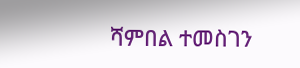ሻምበል ተመስገን